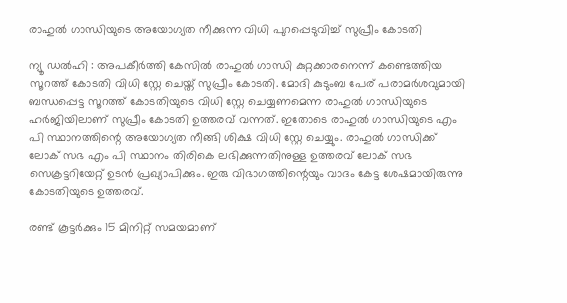രാഹുൽ ഗാന്ധിയുടെ അയോഗ്യത നീക്കുന്ന വിധി പുറപ്പെടുവിച്ച് സുപ്രീം കോടതി

ന്യൂ ഡൽഹി : അപകീർത്തി കേസിൽ രാഹുൽ ഗാന്ധി കുറ്റക്കാരനെന്ന് കണ്ടെത്തിയ സൂറത്ത് കോടതി വിധി സ്റ്റേ ചെയ്ത് സുപ്രീം കോടതി. മോദി കുടുംബ പേര് പരാമർശവുമായി ബന്ധപ്പെട്ട സൂറത്ത് കോടതിയുടെ വിധി സ്റ്റേ ചെയ്യണമെന്ന രാഹുൽ ഗാന്ധിയുടെ ഹർജിയിലാണ് സുപ്രീം കോടതി ഉത്തരവ് വന്നത്. ഇതോടെ രാഹുൽ ഗാന്ധിയുടെ എം പി സ്ഥാനത്തിന്റെ അയോഗ്യത നീങ്ങി ശിക്ഷ വിധി സ്റ്റേ ചെയ്യും. രാഹുൽ ഗാന്ധിക്ക് ലോക് സഭ എം പി സ്ഥാനം തിരികെ ലഭിക്കുന്നതിനുള്ള ഉത്തരവ് ലോക് സഭ സെക്രട്ടറിയേറ്റ് ഉടൻ പ്രഖ്യാപിക്കും. ഇരു വിഭാഗത്തിന്റെയും വാദം കേട്ട ശേഷമായിരുന്നു കോടതിയുടെ ഉത്തരവ്.

രണ്ട് കൂട്ടർക്കും 15 മിനിറ്റ് സമയമാണ്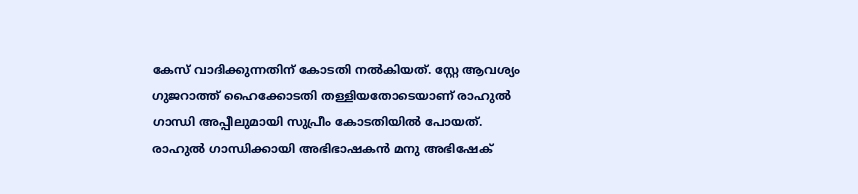കേസ് വാദിക്കുന്നതിന് കോടതി നൽകിയത്. സ്റ്റേ ആവശ്യം ഗുജറാത്ത് ഹൈക്കോടതി തള്ളിയതോടെയാണ് രാഹുൽ ഗാന്ധി അപ്പീലുമായി സുപ്രീം കോടതിയിൽ പോയത്. രാഹുൽ ഗാന്ധിക്കായി അഭിഭാഷകൻ മനു അഭിഷേക്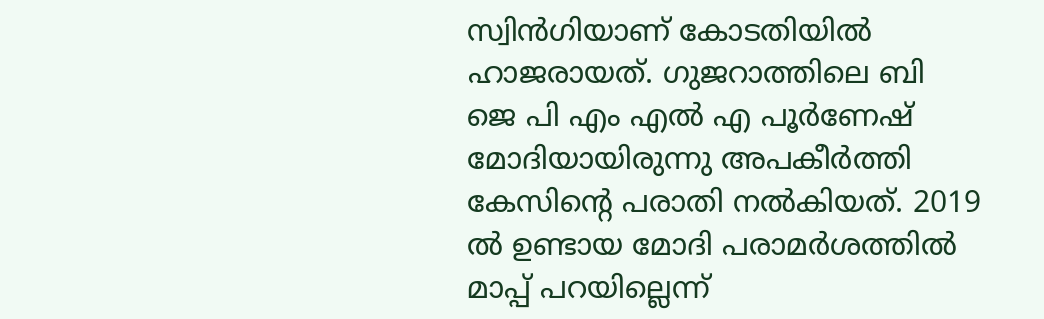സ്വിൻഗിയാണ് കോടതിയിൽ ഹാജരായത്. ഗുജറാത്തിലെ ബി ജെ പി എം എൽ എ പൂർണേഷ് മോദിയായിരുന്നു അപകീർത്തി കേസിന്റെ പരാതി നൽകിയത്. 2019 ൽ ഉണ്ടായ മോദി പരാമർശത്തിൽ മാപ്പ് പറയില്ലെന്ന്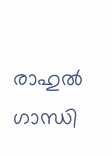രാഹുൽ ഗാന്ധി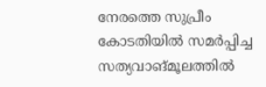നേരത്തെ സുപ്രീം കോടതിയിൽ സമർപ്പിച്ച സത്യവാങ്മൂലത്തിൽ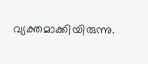വ്യക്തമാക്കിയിരുന്നു.